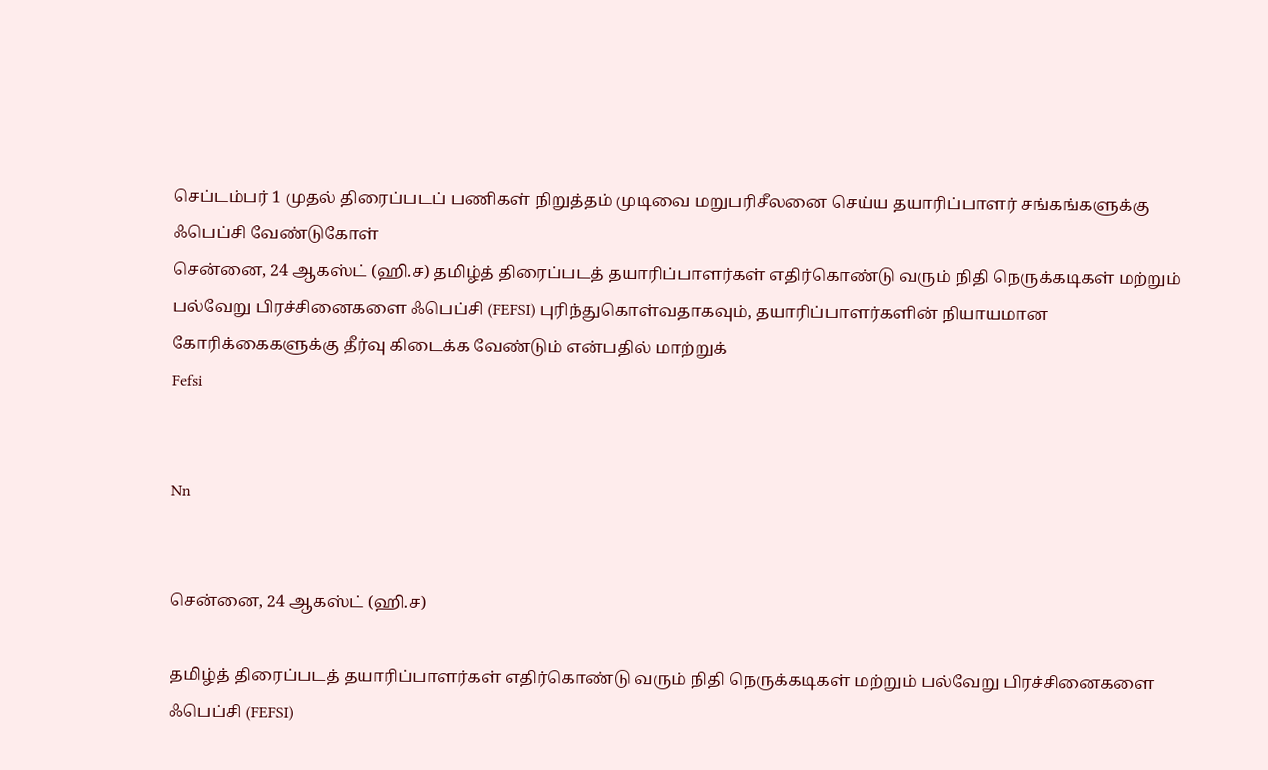செப்டம்பர் 1 முதல் திரைப்படப் பணிகள் நிறுத்தம் முடிவை மறுபரிசீலனை செய்ய தயாரிப்பாளர் சங்கங்களுக்கு ஃபெப்சி வேண்டுகோள்
சென்னை, 24 ஆகஸ்ட் (ஹி.ச) தமிழ்த் திரைப்படத் தயாரிப்பாளர்கள் எதிர்கொண்டு வரும் நிதி நெருக்கடிகள் மற்றும் பல்வேறு பிரச்சினைகளை ஃபெப்சி (FEFSI) புரிந்துகொள்வதாகவும், தயாரிப்பாளர்களின் நியாயமான கோரிக்கைகளுக்கு தீர்வு கிடைக்க வேண்டும் என்பதில் மாற்றுக்
Fefsi


Nn


சென்னை, 24 ஆகஸ்ட் (ஹி.ச)

தமிழ்த் திரைப்படத் தயாரிப்பாளர்கள் எதிர்கொண்டு வரும் நிதி நெருக்கடிகள் மற்றும் பல்வேறு பிரச்சினைகளை ஃபெப்சி (FEFSI)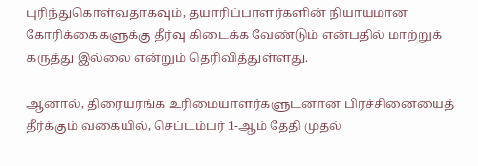புரிந்துகொள்வதாகவும், தயாரிப்பாளர்களின் நியாயமான கோரிக்கைகளுக்கு தீர்வு கிடைக்க வேண்டும் என்பதில் மாற்றுக் கருத்து இல்லை என்றும் தெரிவித்துள்ளது.

ஆனால், திரையரங்க உரிமையாளர்களுடனான பிரச்சினையைத் தீர்க்கும் வகையில், செப்டம்பர் 1-ஆம் தேதி முதல்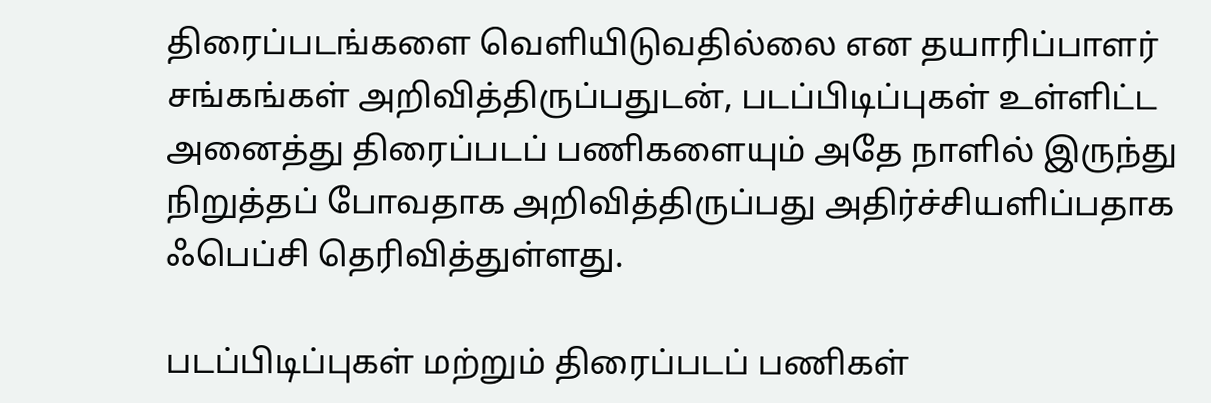திரைப்படங்களை வெளியிடுவதில்லை என தயாரிப்பாளர் சங்கங்கள் அறிவித்திருப்பதுடன், படப்பிடிப்புகள் உள்ளிட்ட அனைத்து திரைப்படப் பணிகளையும் அதே நாளில் இருந்து நிறுத்தப் போவதாக அறிவித்திருப்பது அதிர்ச்சியளிப்பதாக ஃபெப்சி தெரிவித்துள்ளது.

படப்பிடிப்புகள் மற்றும் திரைப்படப் பணிகள்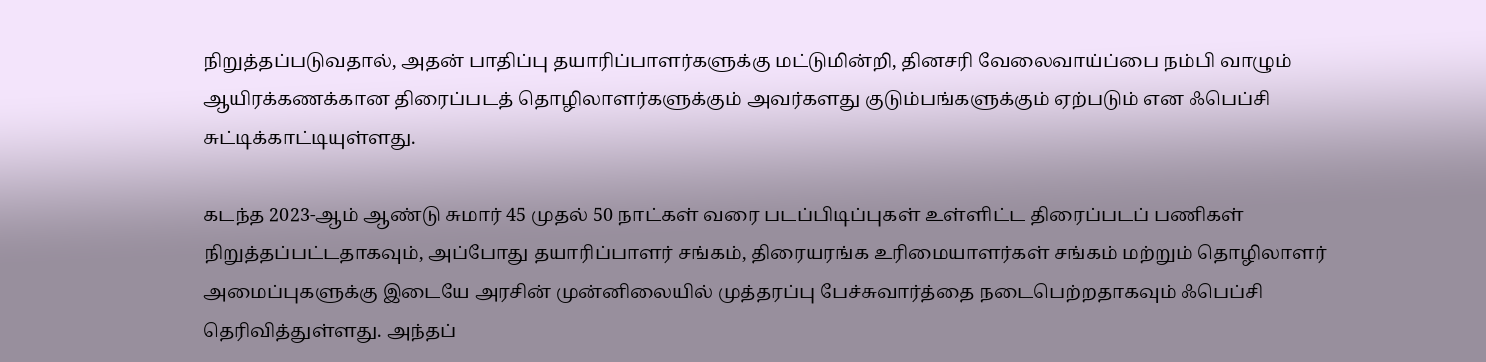நிறுத்தப்படுவதால், அதன் பாதிப்பு தயாரிப்பாளர்களுக்கு மட்டுமின்றி, தினசரி வேலைவாய்ப்பை நம்பி வாழும் ஆயிரக்கணக்கான திரைப்படத் தொழிலாளர்களுக்கும் அவர்களது குடும்பங்களுக்கும் ஏற்படும் என ஃபெப்சி சுட்டிக்காட்டியுள்ளது.

கடந்த 2023-ஆம் ஆண்டு சுமார் 45 முதல் 50 நாட்கள் வரை படப்பிடிப்புகள் உள்ளிட்ட திரைப்படப் பணிகள் நிறுத்தப்பட்டதாகவும், அப்போது தயாரிப்பாளர் சங்கம், திரையரங்க உரிமையாளர்கள் சங்கம் மற்றும் தொழிலாளர் அமைப்புகளுக்கு இடையே அரசின் முன்னிலையில் முத்தரப்பு பேச்சுவார்த்தை நடைபெற்றதாகவும் ஃபெப்சி தெரிவித்துள்ளது. அந்தப்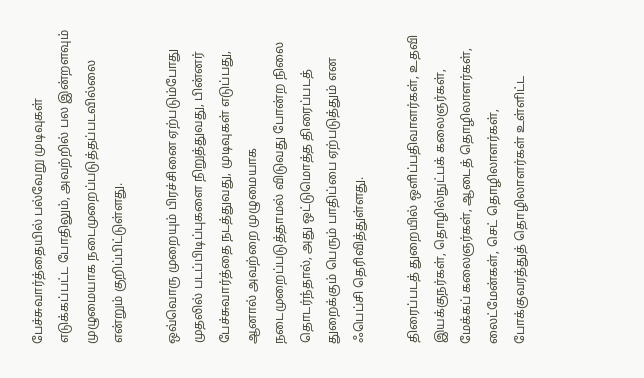பேச்சுவார்த்தையில் பல்வேறு முடிவுகள் எடுக்கப்பட்ட போதிலும், அவற்றில் பல இன்றளவும் முழுமையாக நடைமுறைப்படுத்தப்படவில்லை என்றும் குறிப்பிட்டுள்ளது.

ஒவ்வொரு முறையும் பிரச்சினை ஏற்படும்போது முதலில் படப்பிடிப்புகளை நிறுத்துவது, பின்னர் பேச்சுவார்த்தை நடத்துவது, முடிவுகள் எடுப்பது, ஆனால் அவற்றை முழுமையாக நடைமுறைப்படுத்தாமல் விடுவது போன்ற நிலை தொடர்ந்தால், அது ஒட்டுமொத்த திரைப்படத் துறைக்கும் பெரும் பாதிப்பை ஏற்படுத்தும் என ஃபெப்சி தெரிவித்துள்ளது.

திரைப்படத் துறையில் ஒளிப்பதிவாளர்கள், உதவி இயக்குநர்கள், தொழில்நுட்பக் கலைஞர்கள், மேக்கப் கலைஞர்கள், ஆடைத் தொழிலாளர்கள், லைட்மேன்கள், செட் தொழிலாளர்கள், போக்குவரத்துத் தொழிலாளர்கள் உள்ளிட்ட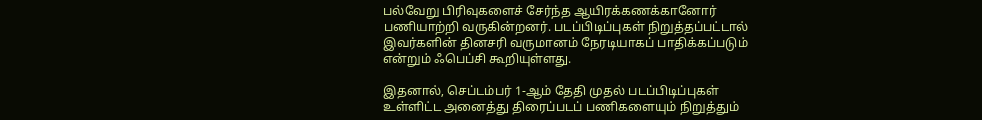பல்வேறு பிரிவுகளைச் சேர்ந்த ஆயிரக்கணக்கானோர் பணியாற்றி வருகின்றனர். படப்பிடிப்புகள் நிறுத்தப்பட்டால் இவர்களின் தினசரி வருமானம் நேரடியாகப் பாதிக்கப்படும் என்றும் ஃபெப்சி கூறியுள்ளது.

இதனால், செப்டம்பர் 1-ஆம் தேதி முதல் படப்பிடிப்புகள் உள்ளிட்ட அனைத்து திரைப்படப் பணிகளையும் நிறுத்தும்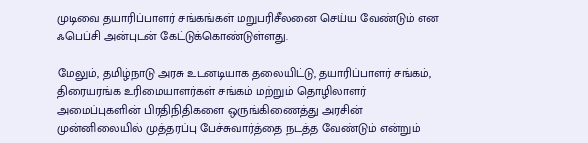முடிவை தயாரிப்பாளர் சங்கங்கள் மறுபரிசீலனை செய்ய வேண்டும் என ஃபெப்சி அன்புடன் கேட்டுக்கொண்டுள்ளது.

மேலும், தமிழ்நாடு அரசு உடனடியாக தலையிட்டு, தயாரிப்பாளர் சங்கம், திரையரங்க உரிமையாளர்கள் சங்கம் மற்றும் தொழிலாளர் அமைப்புகளின் பிரதிநிதிகளை ஒருங்கிணைத்து அரசின் முன்னிலையில் முத்தரப்பு பேச்சுவார்த்தை நடத்த வேண்டும் என்றும்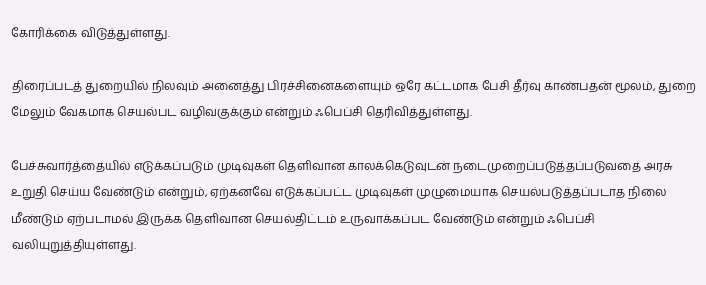கோரிக்கை விடுத்துள்ளது.

திரைப்படத் துறையில் நிலவும் அனைத்து பிரச்சினைகளையும் ஒரே கட்டமாக பேசி தீர்வு காண்பதன் மூலம், துறை மேலும் வேகமாக செயல்பட வழிவகுக்கும் என்றும் ஃபெப்சி தெரிவித்துள்ளது.

பேச்சுவார்த்தையில் எடுக்கப்படும் முடிவுகள் தெளிவான காலக்கெடுவுடன் நடைமுறைப்படுத்தப்படுவதை அரசு உறுதி செய்ய வேண்டும் என்றும், ஏற்கனவே எடுக்கப்பட்ட முடிவுகள் முழுமையாக செயல்படுத்தப்படாத நிலை மீண்டும் ஏற்படாமல் இருக்க தெளிவான செயல்திட்டம் உருவாக்கப்பட வேண்டும் என்றும் ஃபெப்சி வலியுறுத்தியுள்ளது.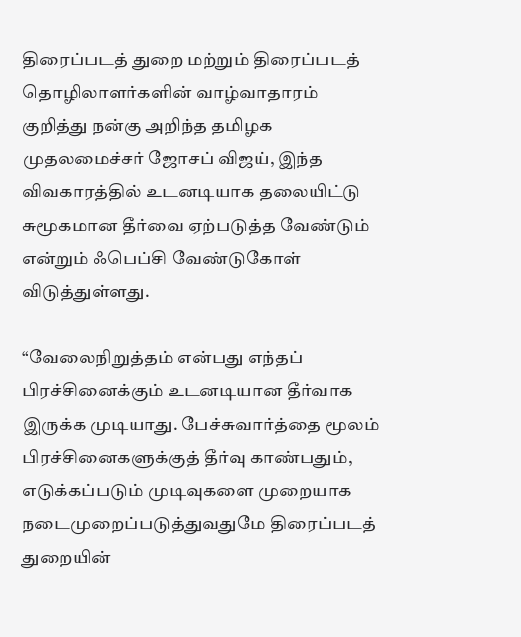திரைப்படத் துறை மற்றும் திரைப்படத் தொழிலாளர்களின் வாழ்வாதாரம் குறித்து நன்கு அறிந்த தமிழக முதலமைச்சர் ஜோசப் விஜய், இந்த விவகாரத்தில் உடனடியாக தலையிட்டு சுமூகமான தீர்வை ஏற்படுத்த வேண்டும் என்றும் ஃபெப்சி வேண்டுகோள் விடுத்துள்ளது.

“வேலைநிறுத்தம் என்பது எந்தப் பிரச்சினைக்கும் உடனடியான தீர்வாக இருக்க முடியாது. பேச்சுவார்த்தை மூலம் பிரச்சினைகளுக்குத் தீர்வு காண்பதும், எடுக்கப்படும் முடிவுகளை முறையாக நடைமுறைப்படுத்துவதுமே திரைப்படத் துறையின்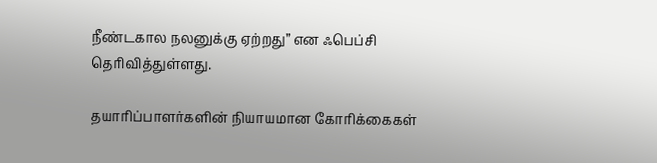நீண்டகால நலனுக்கு ஏற்றது” என ஃபெப்சி தெரிவித்துள்ளது.

தயாரிப்பாளர்களின் நியாயமான கோரிக்கைகள்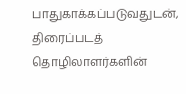பாதுகாக்கப்படுவதுடன், திரைப்படத் தொழிலாளர்களின்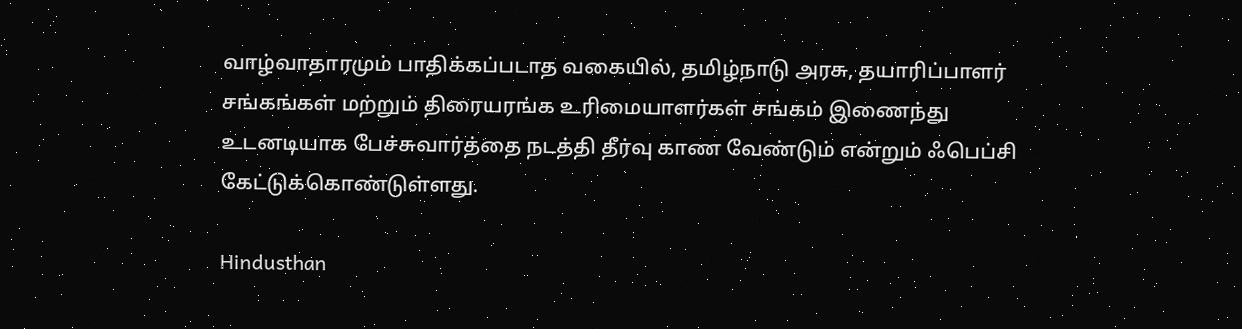வாழ்வாதாரமும் பாதிக்கப்படாத வகையில், தமிழ்நாடு அரசு, தயாரிப்பாளர் சங்கங்கள் மற்றும் திரையரங்க உரிமையாளர்கள் சங்கம் இணைந்து உடனடியாக பேச்சுவார்த்தை நடத்தி தீர்வு காண வேண்டும் என்றும் ஃபெப்சி கேட்டுக்கொண்டுள்ளது.

Hindusthan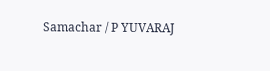Samachar / P YUVARAJ